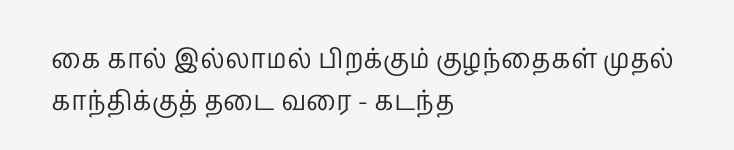கை கால் இல்லாமல் பிறக்கும் குழந்தைகள் முதல் காந்திக்குத் தடை வரை - கடந்த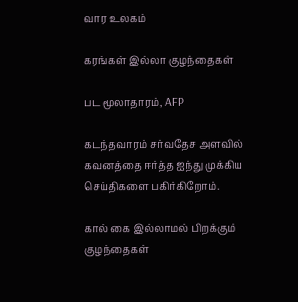வார உலகம்

கரங்கள் இல்லா குழந்தைகள்

பட மூலாதாரம், AFP

கடந்தவாரம் சர்வதேச அளவில் கவனத்தை ஈர்த்த ஐந்து முக்கிய செய்திகளை பகிர்கிறோம்.

கால் கை இல்லாமல் பிறக்கும் குழந்தைகள்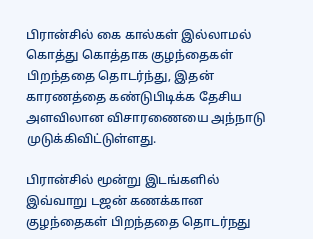பிரான்சில் கை கால்கள் இல்லாமல் கொத்து கொத்தாக குழந்தைகள் பிறந்ததை தொடர்ந்து, இதன் காரணத்தை கண்டுபிடிக்க தேசிய அளவிலான விசாரணையை அந்நாடு முடுக்கிவிட்டுள்ளது.

பிரான்சில் மூன்று இடங்களில் இவ்வாறு டஜன் கணக்கான குழந்தைகள் பிறந்ததை தொடர்நது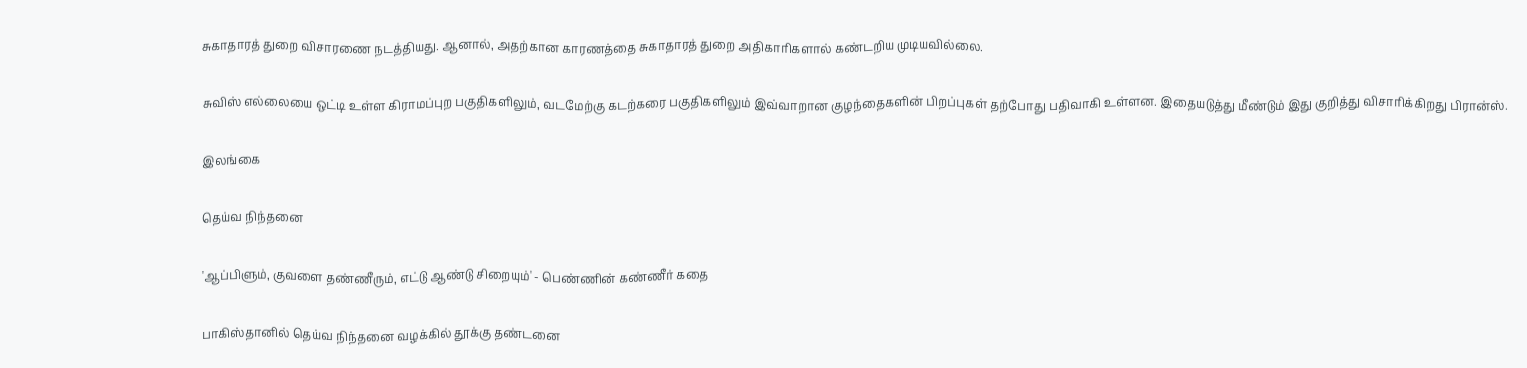சுகாதாரத் துறை விசாரணை நடத்தியது. ஆனால், அதற்கான காரணத்தை சுகாதாரத் துறை அதிகாரிகளால் கண்டறிய முடியவில்லை.

சுவிஸ் எல்லையை ஒட்டி உள்ள கிராமப்புற பகுதிகளிலும், வடமேற்கு கடற்கரை பகுதிகளிலும் இவ்வாறான குழந்தைகளின் பிறப்புகள் தற்போது பதிவாகி உள்ளன. இதையடுத்து மீண்டும் இது குறித்து விசாரிக்கிறது பிரான்ஸ்.

இலங்கை

தெய்வ நிந்தனை

'ஆப்பிளும், குவளை தண்ணீரும், எட்டு ஆண்டு சிறையும்' - பெண்ணின் கண்ணீர் கதை

பாகிஸ்தானில் தெய்வ நிந்தனை வழக்கில் தூக்கு தண்டனை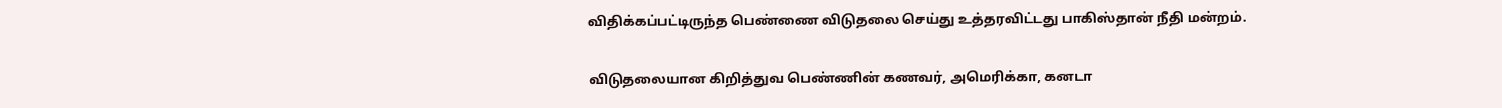விதிக்கப்பட்டிருந்த பெண்ணை விடுதலை செய்து உத்தரவிட்டது பாகிஸ்தான் நீதி மன்றம்.

விடுதலையான கிறித்துவ பெண்ணின் கணவர், அமெரிக்கா, கனடா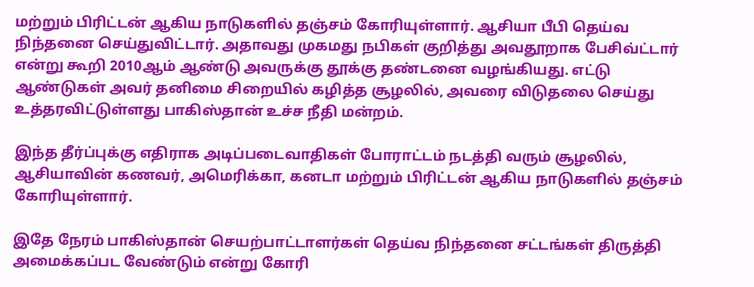மற்றும் பிரிட்டன் ஆகிய நாடுகளில் தஞ்சம் கோரியுள்ளார். ஆசியா பீபி தெய்வ நிந்தனை செய்துவிட்டார். அதாவது முகமது நபிகள் குறித்து அவதூறாக பேசிவ்ட்டார் என்று கூறி 2010ஆம் ஆண்டு அவருக்கு தூக்கு தண்டனை வழங்கியது. எட்டு ஆண்டுகள் அவர் தனிமை சிறையில் கழித்த சூழலில், அவரை விடுதலை செய்து உத்தரவிட்டுள்ளது பாகிஸ்தான் உச்ச நீதி மன்றம்.

இந்த தீர்ப்புக்கு எதிராக அடிப்படைவாதிகள் போராட்டம் நடத்தி வரும் சூழலில், ஆசியாவின் கணவர், அமெரிக்கா, கனடா மற்றும் பிரிட்டன் ஆகிய நாடுகளில் தஞ்சம் கோரியுள்ளார்.

இதே நேரம் பாகிஸ்தான் செயற்பாட்டாளர்கள் தெய்வ நிந்தனை சட்டங்கள் திருத்தி அமைக்கப்பட வேண்டும் என்று கோரி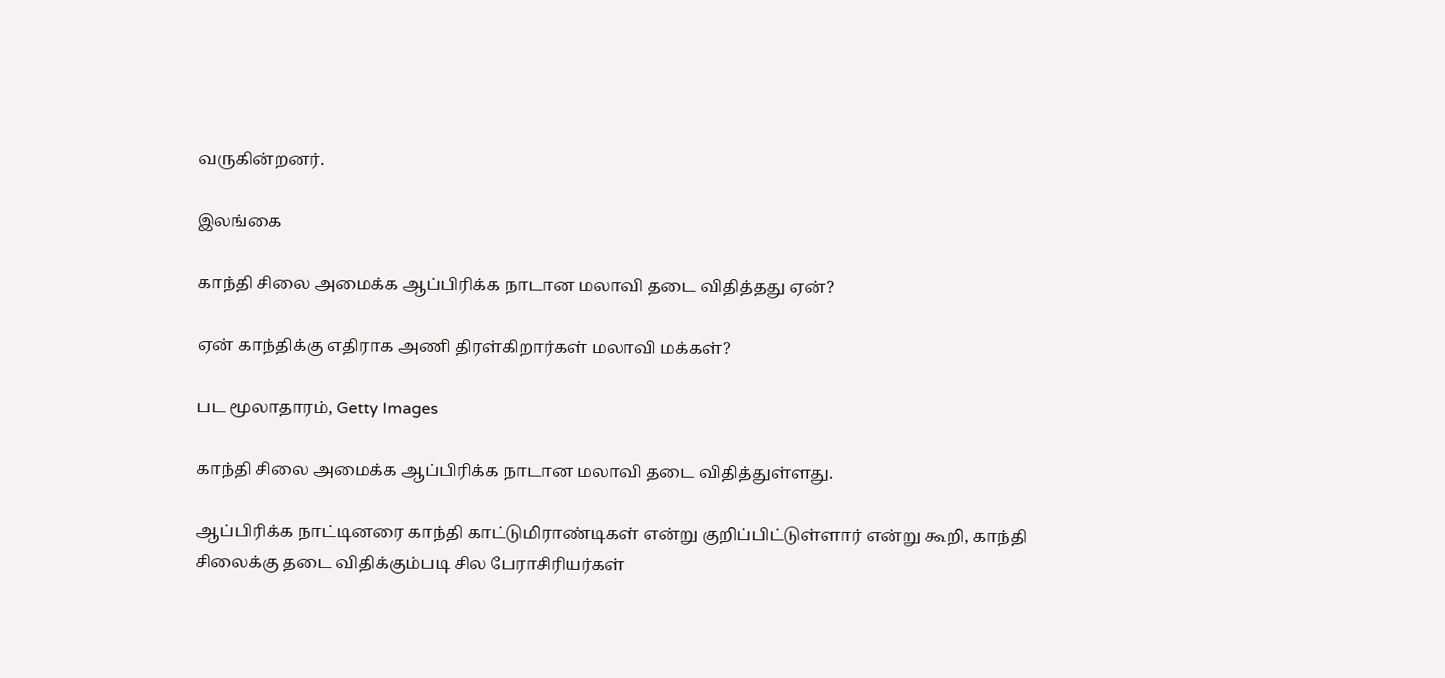வருகின்றனர்.

இலங்கை

காந்தி சிலை அமைக்க ஆப்பிரிக்க நாடான மலாவி தடை விதித்தது ஏன்?

ஏன் காந்திக்கு எதிராக அணி திரள்கிறார்கள் மலாவி மக்கள்?

பட மூலாதாரம், Getty Images

காந்தி சிலை அமைக்க ஆப்பிரிக்க நாடான மலாவி தடை விதித்துள்ளது.

ஆப்பிரிக்க நாட்டினரை காந்தி காட்டுமிராண்டிகள் என்று குறிப்பிட்டுள்ளார் என்று கூறி, காந்தி சிலைக்கு தடை விதிக்கும்படி சில பேராசிரியர்கள்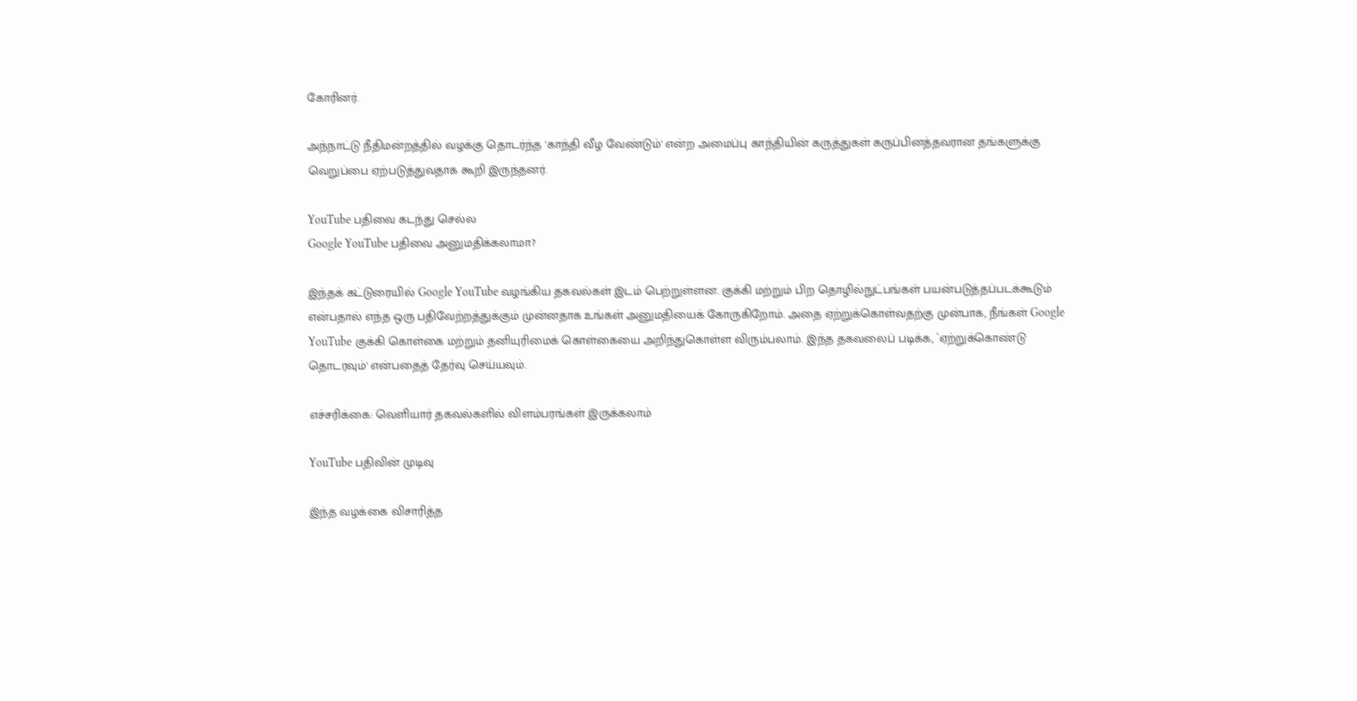கோரினர்.

அந்நாட்டு நீதிமன்றத்தில் வழக்கு தொடர்ந்த 'காந்தி வீழ வேண்டும்' என்ற அமைப்பு காந்தியின் கருத்துகள் கருப்பினத்தவரான தங்களுக்கு வெறுப்பை ஏற்படுத்துவதாக கூறி இருந்தனர்.

YouTube பதிவை கடந்து செல்ல
Google YouTube பதிவை அனுமதிக்கலாமா?

இந்தக் கட்டுரையில் Google YouTube வழங்கிய தகவல்கள் இடம் பெற்றுள்ளன. குக்கி மற்றும் பிற தொழில்நுட்பங்கள் பயன்படுத்தப்படக்கூடும் என்பதால் எந்த ஒரு பதிவேற்றத்துக்கும் முன்னதாக உங்கள் அனுமதியைக் கோருகிறோம். அதை ஏற்றுக்கொள்வதற்கு முன்பாக, நீங்கள் Google YouTube குக்கி கொள்கை மற்றும் தனியுரிமைக் கொள்கையை அறிந்துகொள்ள விரும்பலாம். இந்த தகவலைப் படிக்க, `ஏற்றுக்கொண்டு தொடரவும்' என்பதைத் தேர்வு செய்யவும்.

எச்சரிக்கை: வெளியார் தகவல்களில் விளம்பரங்கள் இருக்கலாம்

YouTube பதிவின் முடிவு

இந்த வழக்கை விசாரித்த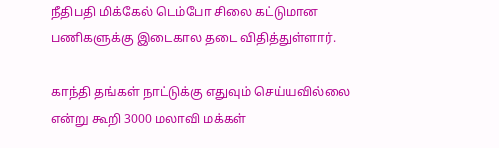நீதிபதி மிக்கேல் டெம்போ சிலை கட்டுமான பணிகளுக்கு இடைகால தடை விதித்துள்ளார்.

காந்தி தங்கள் நாட்டுக்கு எதுவும் செய்யவில்லை என்று கூறி 3000 மலாவி மக்கள்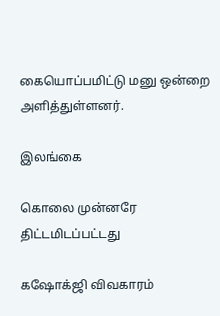கையொப்பமிட்டு மனு ஒன்றை அளித்துள்ளனர்.

இலங்கை

கொலை முன்னரே திட்டமிடப்பட்டது

கஷோக்ஜி விவகாரம்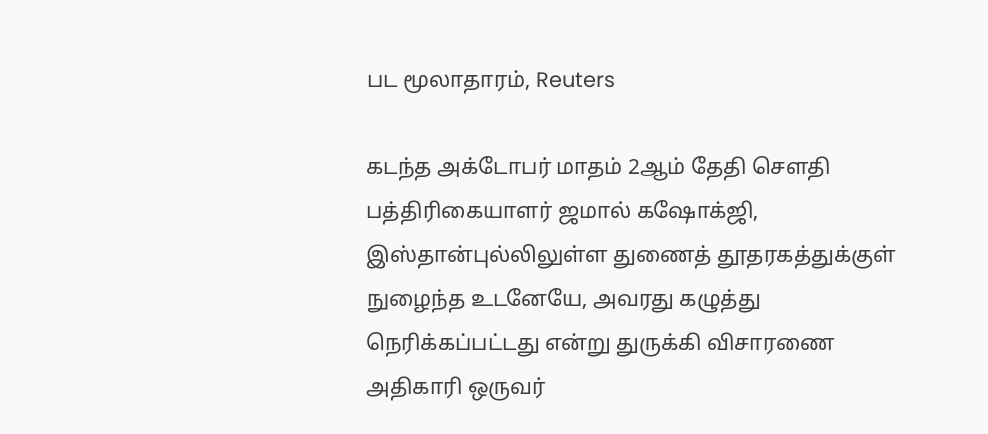பட மூலாதாரம், Reuters

கடந்த அக்டோபர் மாதம் 2ஆம் தேதி சௌதி பத்திரிகையாளர் ஜமால் கஷோக்ஜி, இஸ்தான்புல்லிலுள்ள துணைத் தூதரகத்துக்குள் நுழைந்த உடனேயே, அவரது கழுத்து நெரிக்கப்பட்டது என்று துருக்கி விசாரணை அதிகாரி ஒருவர்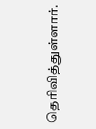தெரிவித்துள்ளார்.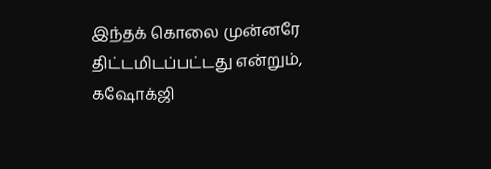இந்தக் கொலை முன்னரே திட்டமிடப்பட்டது என்றும், கஷோக்ஜி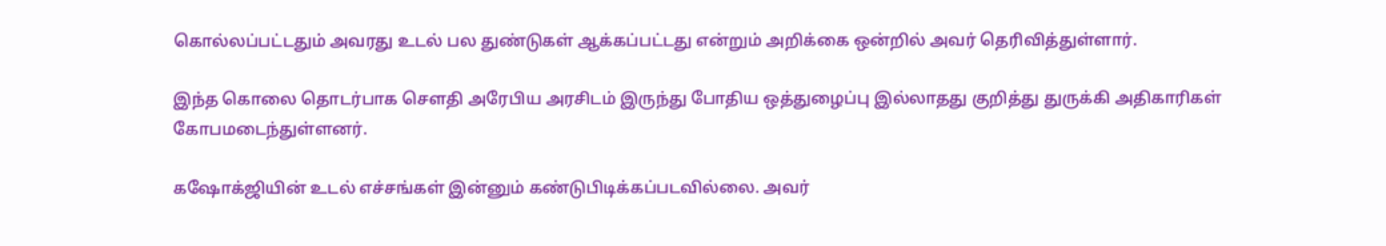கொல்லப்பட்டதும் அவரது உடல் பல துண்டுகள் ஆக்கப்பட்டது என்றும் அறிக்கை ஒன்றில் அவர் தெரிவித்துள்ளார்.

இந்த கொலை தொடர்பாக சௌதி அரேபிய அரசிடம் இருந்து போதிய ஒத்துழைப்பு இல்லாதது குறித்து துருக்கி அதிகாரிகள் கோபமடைந்துள்ளனர்.

கஷோக்ஜியின் உடல் எச்சங்கள் இன்னும் கண்டுபிடிக்கப்படவில்லை. அவர்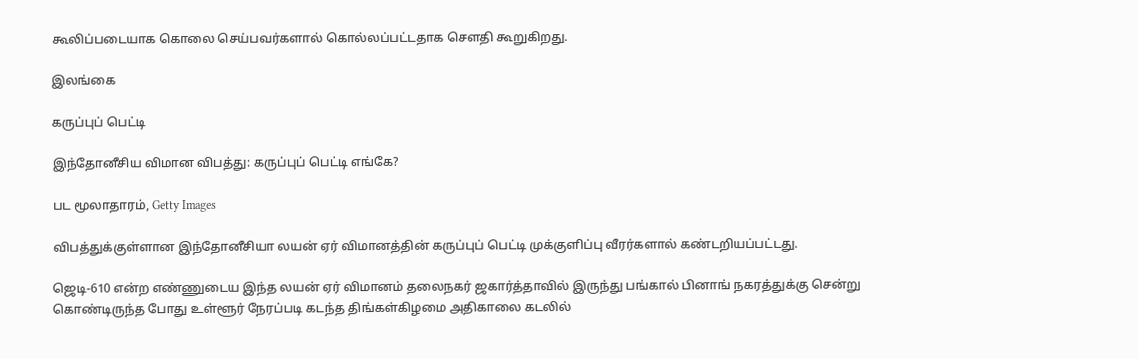கூலிப்படையாக கொலை செய்பவர்களால் கொல்லப்பட்டதாக சௌதி கூறுகிறது.

இலங்கை

கருப்புப் பெட்டி

இந்தோனீசிய விமான விபத்து: கருப்புப் பெட்டி எங்கே?

பட மூலாதாரம், Getty Images

விபத்துக்குள்ளான இந்தோனீசியா லயன் ஏர் விமானத்தின் கருப்புப் பெட்டி முக்குளிப்பு வீரர்களால் கண்டறியப்பட்டது.

ஜெடி-610 என்ற எண்ணுடைய இந்த லயன் ஏர் விமானம் தலைநகர் ஜகார்த்தாவில் இருந்து பங்கால் பினாங் நகரத்துக்கு சென்று கொண்டிருந்த போது உள்ளூர் நேரப்படி கடந்த திங்கள்கிழமை அதிகாலை கடலில்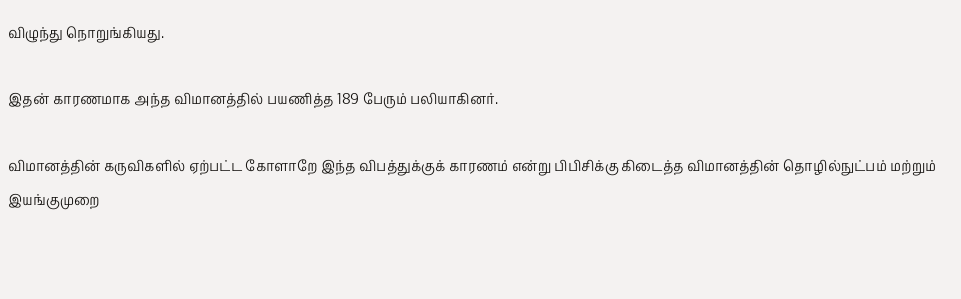விழுந்து நொறுங்கியது.

இதன் காரணமாக அந்த விமானத்தில் பயணித்த 189 பேரும் பலியாகினர்.

விமானத்தின் கருவிகளில் ஏற்பட்ட கோளாறே இந்த விபத்துக்குக் காரணம் என்று பிபிசிக்கு கிடைத்த விமானத்தின் தொழில்நுட்பம் மற்றும் இயங்குமுறை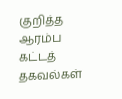குறித்த ஆரம்ப கட்டத் தகவல்கள்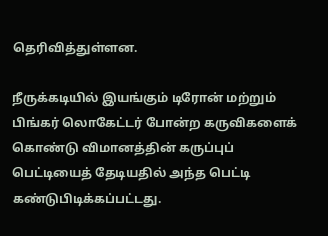தெரிவித்துள்ளன.

நீருக்கடியில் இயங்கும் டிரோன் மற்றும் பிங்கர் லொகேட்டர் போன்ற கருவிகளைக் கொண்டு விமானத்தின் கருப்புப் பெட்டியைத் தேடியதில் அந்த பெட்டி கண்டுபிடிக்கப்பட்டது.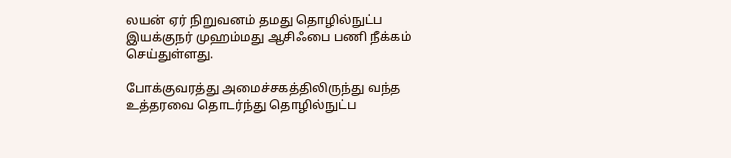லயன் ஏர் நிறுவனம் தமது தொழில்நுட்ப இயக்குநர் முஹம்மது ஆசிஃபை பணி நீக்கம் செய்துள்ளது.

போக்குவரத்து அமைச்சகத்திலிருந்து வந்த உத்தரவை தொடர்ந்து தொழில்நுட்ப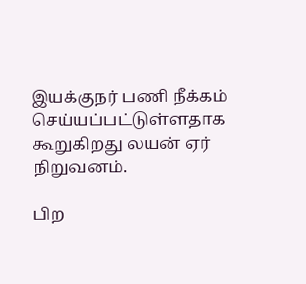இயக்குநர் பணி நீக்கம் செய்யப்பட்டுள்ளதாக கூறுகிறது லயன் ஏர் நிறுவனம்.

பிற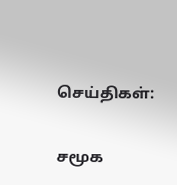செய்திகள்:

சமூக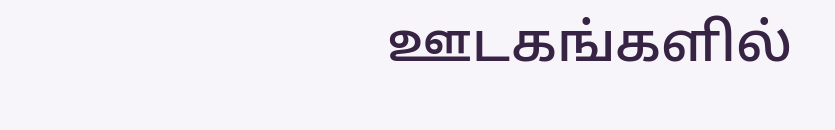ஊடகங்களில்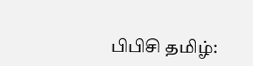பிபிசி தமிழ்: